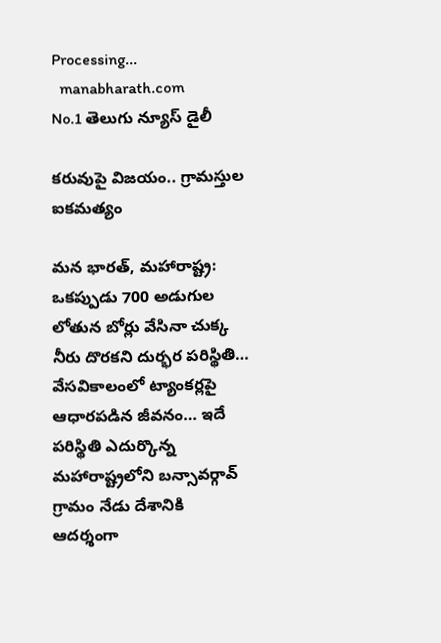Processing...
  manabharath.com
No.1 తెలుగు న్యూస్ డైలీ

కరువుపై విజయం.. గ్రామస్తుల ఐకమత్యం

మన భారత్, మహారాష్ట్ర: ఒకప్పుడు 700 అడుగుల లోతున బోర్లు వేసినా చుక్క నీరు దొరకని దుర్భర పరిస్థితి… వేసవికాలంలో ట్యాంకర్లపై ఆధారపడిన జీవనం… ఇదే పరిస్థితి ఎదుర్కొన్న మహారాష్ట్రలోని బన్సావర్గావ్ గ్రామం నేడు దేశానికి ఆదర్శంగా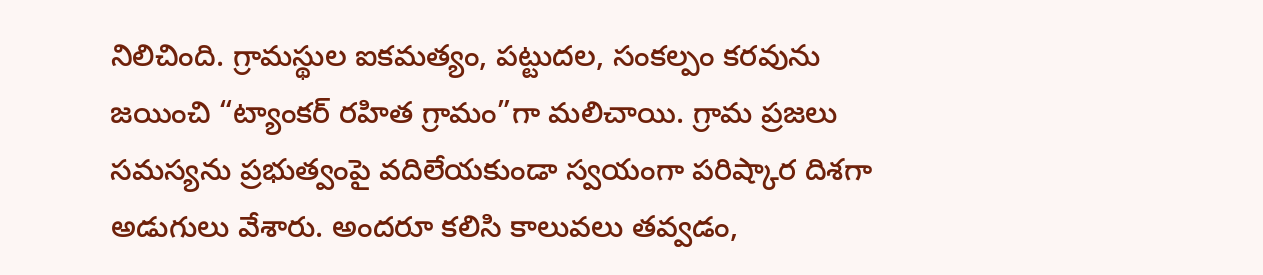నిలిచింది. గ్రామస్థుల ఐకమత్యం, పట్టుదల, సంకల్పం కరవును జయించి “ట్యాంకర్ రహిత గ్రామం”గా మలిచాయి. గ్రామ ప్రజలు సమస్యను ప్రభుత్వంపై వదిలేయకుండా స్వయంగా పరిష్కార దిశగా అడుగులు వేశారు. అందరూ కలిసి కాలువలు తవ్వడం,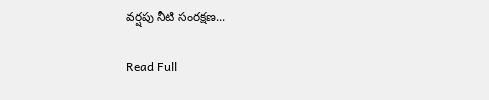వర్షపు నీటి సంరక్షణ...

Read Full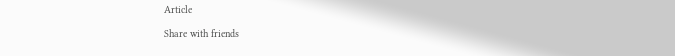Article

Share with friends